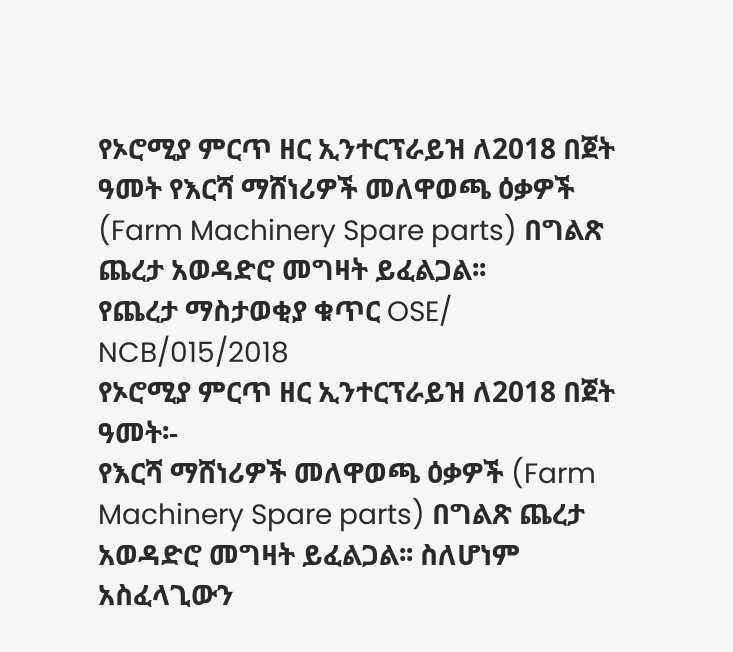የኦሮሚያ ምርጥ ዘር ኢንተርፕራይዝ ለ2018 በጀት ዓመት የእርሻ ማሸነሪዎች መለዋወጫ ዕቃዎች (Farm Machinery Spare parts) በግልጽ ጨረታ አወዳድሮ መግዛት ይፈልጋል፡፡
የጨረታ ማስታወቂያ ቁጥር OSE/
NCB/015/2018
የኦሮሚያ ምርጥ ዘር ኢንተርፕራይዝ ለ2018 በጀት ዓመት፡-
የእርሻ ማሸነሪዎች መለዋወጫ ዕቃዎች (Farm Machinery Spare parts) በግልጽ ጨረታ አወዳድሮ መግዛት ይፈልጋል፡፡ ስለሆነም አስፈላጊውን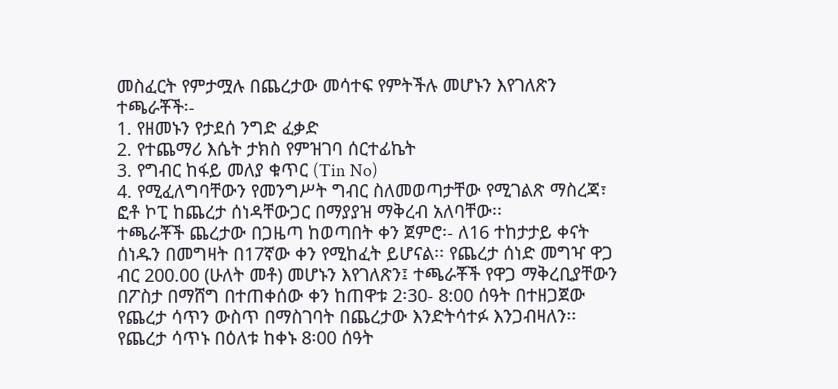መስፈርት የምታሟሉ በጨረታው መሳተፍ የምትችሉ መሆኑን እየገለጽን ተጫራቾች፡-
1. የዘመኑን የታደሰ ንግድ ፈቃድ
2. የተጨማሪ እሴት ታክስ የምዝገባ ሰርተፊኬት
3. የግብር ከፋይ መለያ ቁጥር (Tin No)
4. የሚፈለግባቸውን የመንግሥት ግብር ስለመወጣታቸው የሚገልጽ ማስረጃ፣ ፎቶ ኮፒ ከጨረታ ሰነዳቸውጋር በማያያዝ ማቅረብ አለባቸው፡፡
ተጫራቾች ጨረታው በጋዜጣ ከወጣበት ቀን ጀምሮ፡- ለ16 ተከታታይ ቀናት ሰነዱን በመግዛት በ17ኛው ቀን የሚከፈት ይሆናል፡፡ የጨረታ ሰነድ መግዣ ዋጋ ብር 200.00 (ሁለት መቶ) መሆኑን እየገለጽን፤ ተጫራቾች የዋጋ ማቅረቢያቸውን በፖስታ በማሸግ በተጠቀሰው ቀን ከጠዋቱ 2፡30- 8:00 ሰዓት በተዘጋጀው የጨረታ ሳጥን ውስጥ በማስገባት በጨረታው እንድትሳተፉ እንጋብዛለን፡፡
የጨረታ ሳጥኑ በዕለቱ ከቀኑ 8፡00 ሰዓት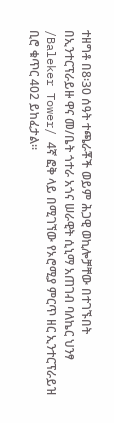ተዘግቶ በ8፡30 ሰዓት ተጫራቾች ወይም ሕጋዊ ወኪሎቻቸው በተገኙበት በኢንተርፕራይዙ ዋና መ/ቤት ጎተራ አጎና ሠራዊት ሲኒማ አጠገብ ባለኬር ህንፃ /Baleker Tower/ 4ኛ ፎቅ ላይ በሚገኘው የኦሮሚያ ምርጥ ዘር ኢንተርፕራይዝ ቢሮ ቁጥር 402 ይከፈታል፡፡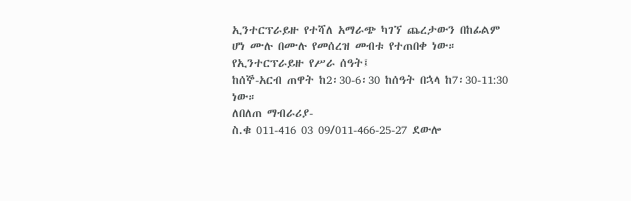ኢንተርፕራይዙ የተሻለ አማራጭ ካገኘ ጨረታውን በከፊልም ሆነ ሙሉ በሙሉ የመሰረዝ መብቱ የተጠበቀ ነው።
የኢንተርፕራይዙ የሥራ ሰዓት፤
ከሰኞ-አርብ ጠዋት ከ2፡30-6፡30 ከሰዓት በኋላ ከ7፡30-11:30 ነው።
ለበለጠ ማብራሪያ-
ስ.ቁ 011-416 03 09/011-466-25-27 ደውሎ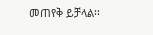መጠየቅ ይቻላል፡፡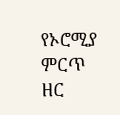የኦሮሚያ ምርጥ ዘር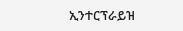ኢንተርፕራይዝ